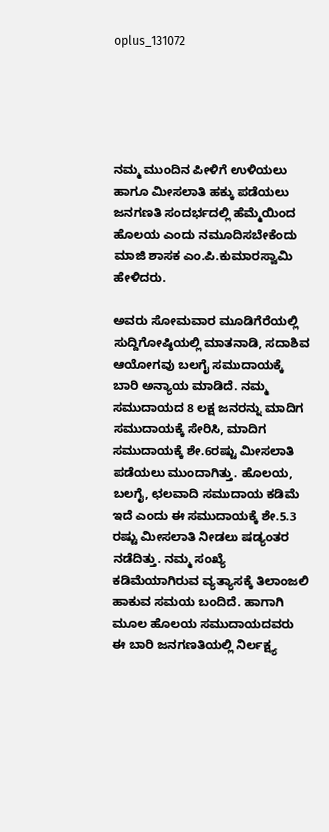oplus_131072





ನಮ್ಮ ಮುಂದಿನ ಪೀಳಿಗೆ ಉಳಿಯಲು ಹಾಗೂ ಮೀಸಲಾತಿ ಹಕ್ಕು ಪಡೆಯಲು ಜನಗಣತಿ ಸಂದರ್ಭದಲ್ಲಿ ಹೆಮ್ಮೆಯಿಂದ ಹೊಲಯ ಎಂದು ನಮೂದಿಸಬೇಕೆಂದು ಮಾಜಿ ಶಾಸಕ ಎಂ.ಪಿ.ಕುಮಾರಸ್ವಾಮಿ ಹೇಳಿದರು.

ಅವರು ಸೋಮವಾರ ಮೂಡಿಗೆರೆಯಲ್ಲಿ ಸುದ್ದಿಗೋಷ್ಠಿಯಲ್ಲಿ ಮಾತನಾಡಿ, ಸದಾಶಿವ ಆಯೋಗವು ಬಲಗೈ ಸಮುದಾಯಕ್ಕೆ ಬಾರಿ ಅನ್ಯಾಯ ಮಾಡಿದೆ. ನಮ್ಮ ಸಮುದಾಯದ 8 ಲಕ್ಷ ಜನರನ್ನು ಮಾದಿಗ ಸಮುದಾಯಕ್ಕೆ ಸೇರಿಸಿ, ಮಾದಿಗ ಸಮುದಾಯಕ್ಕೆ ಶೇ.6ರಷ್ಟು ಮೀಸಲಾತಿ ಪಡೆಯಲು ಮುಂದಾಗಿತ್ತು. ಹೊಲಯ, ಬಲಗೈ, ಛಲವಾದಿ ಸಮುದಾಯ ಕಡಿಮೆ ಇದೆ ಎಂದು ಈ ಸಮುದಾಯಕ್ಕೆ ಶೇ.5.3 ರಷ್ಟು ಮೀಸಲಾತಿ ನೀಡಲು ಷಡ್ಯಂತರ ನಡೆದಿತ್ತು. ನಮ್ಮ ಸಂಖ್ಯೆ ಕಡಿಮೆಯಾಗಿರುವ ವ್ಯತ್ಯಾಸಕ್ಕೆ ತಿಲಾಂಜಲಿ ಹಾಕುವ ಸಮಯ ಬಂದಿದೆ. ಹಾಗಾಗಿ ಮೂಲ ಹೊಲಯ ಸಮುದಾಯದವರು ಈ ಬಾರಿ ಜನಗಣತಿಯಲ್ಲಿ ನಿರ್ಲಕ್ಷ್ಯ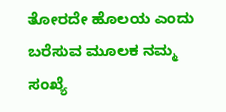ತೋರದೇ ಹೊಲಯ ಎಂದು ಬರೆಸುವ ಮೂಲಕ ನಮ್ಮ ಸಂಖ್ಯೆ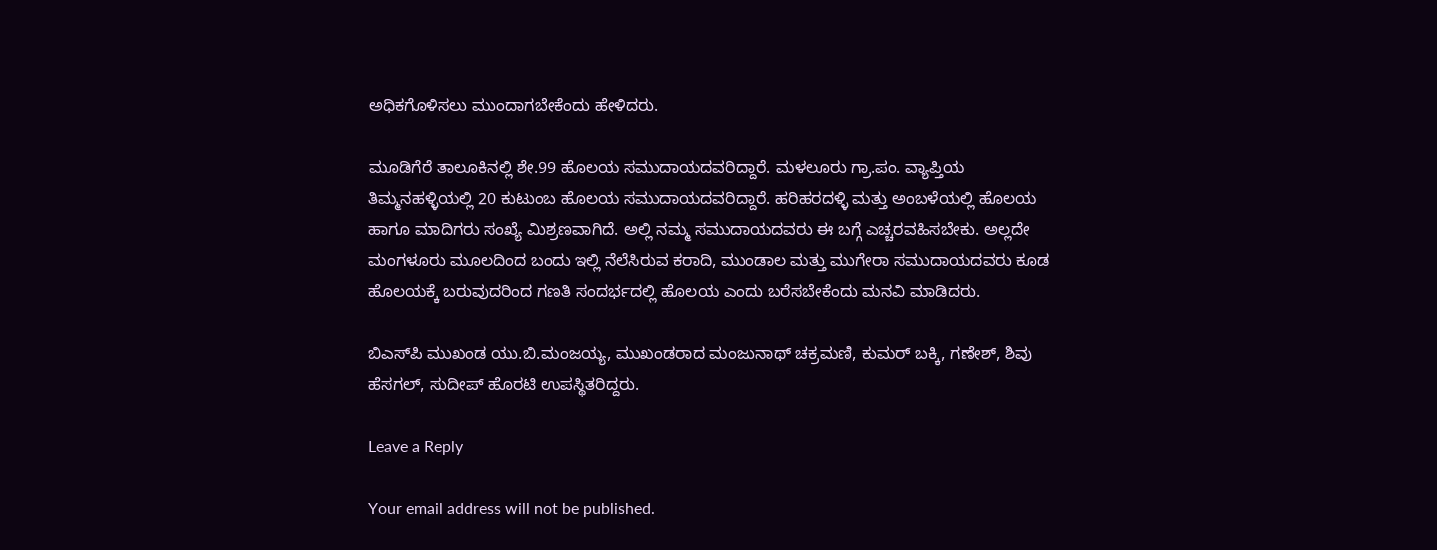ಅಧಿಕಗೊಳಿಸಲು ಮುಂದಾಗಬೇಕೆಂದು ಹೇಳಿದರು.

ಮೂಡಿಗೆರೆ ತಾಲೂಕಿನಲ್ಲಿ ಶೇ.99 ಹೊಲಯ ಸಮುದಾಯದವರಿದ್ದಾರೆ. ಮಳಲೂರು ಗ್ರಾ.ಪಂ. ವ್ಯಾಪ್ತಿಯ ತಿಮ್ಮನಹಳ್ಳಿಯಲ್ಲಿ 20 ಕುಟುಂಬ ಹೊಲಯ ಸಮುದಾಯದವರಿದ್ದಾರೆ. ಹರಿಹರದಳ್ಳಿ ಮತ್ತು ಅಂಬಳೆಯಲ್ಲಿ ಹೊಲಯ ಹಾಗೂ ಮಾದಿಗರು ಸಂಖ್ಯೆ ಮಿಶ್ರಣವಾಗಿದೆ. ಅಲ್ಲಿ ನಮ್ಮ ಸಮುದಾಯದವರು ಈ ಬಗ್ಗೆ ಎಚ್ಚರವಹಿಸಬೇಕು. ಅಲ್ಲದೇ ಮಂಗಳೂರು ಮೂಲದಿಂದ ಬಂದು ಇಲ್ಲಿ ನೆಲೆಸಿರುವ ಕರಾದಿ, ಮುಂಡಾಲ ಮತ್ತು ಮುಗೇರಾ ಸಮುದಾಯದವರು ಕೂಡ ಹೊಲಯಕ್ಕೆ ಬರುವುದರಿಂದ ಗಣತಿ ಸಂದರ್ಭದಲ್ಲಿ ಹೊಲಯ ಎಂದು ಬರೆಸಬೇಕೆಂದು ಮನವಿ ಮಾಡಿದರು.

ಬಿಎಸ್‍ಪಿ ಮುಖಂಡ ಯು.ಬಿ.ಮಂಜಯ್ಯ, ಮುಖಂಡರಾದ ಮಂಜುನಾಥ್ ಚಕ್ರಮಣಿ, ಕುಮರ್ ಬಕ್ಕಿ, ಗಣೇಶ್, ಶಿವು ಹೆಸಗಲ್, ಸುದೀಪ್ ಹೊರಟಿ ಉಪಸ್ಥಿತರಿದ್ದರು.

Leave a Reply

Your email address will not be published.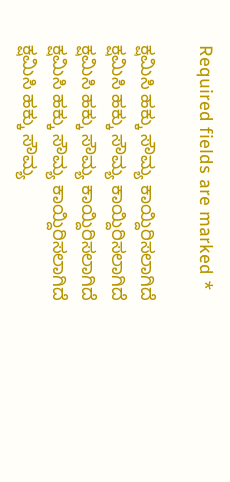Required fields are marked *

ಕ್ಷಮಿಸಿ ಹಕ್ಕು ಸೌಮ್ಯ ಕಾಯ್ದಿರಿಸಲಾಗಿದೆ
ಕ್ಷಮಿಸಿ ಹಕ್ಕು ಸೌಮ್ಯ ಕಾಯ್ದಿರಿಸಲಾಗಿದೆ
ಕ್ಷಮಿಸಿ ಹಕ್ಕು ಸೌಮ್ಯ ಕಾಯ್ದಿರಿಸಲಾಗಿದೆ
ಕ್ಷಮಿಸಿ ಹಕ್ಕು ಸೌಮ್ಯ ಕಾಯ್ದಿರಿಸಲಾಗಿದೆ
ಕ್ಷಮಿಸಿ ಹಕ್ಕು ಸೌಮ್ಯ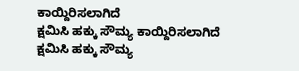ಕಾಯ್ದಿರಿಸಲಾಗಿದೆ
ಕ್ಷಮಿಸಿ ಹಕ್ಕು ಸೌಮ್ಯ ಕಾಯ್ದಿರಿಸಲಾಗಿದೆ
ಕ್ಷಮಿಸಿ ಹಕ್ಕು ಸೌಮ್ಯ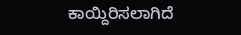ಕಾಯ್ದಿರಿಸಲಾಗಿದೆ